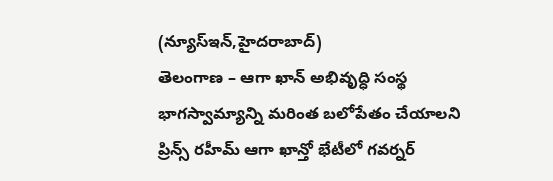(న్యూస్ఇన్,హైదరాబాద్)
తెలంగాణ – ఆగా ఖాన్ అభివృద్ధి సంస్థ భాగస్వామ్యాన్ని మరింత బలోపేతం చేయాలని ప్రిన్స్ రహీమ్ ఆగా ఖాన్తో భేటీలో గవర్నర్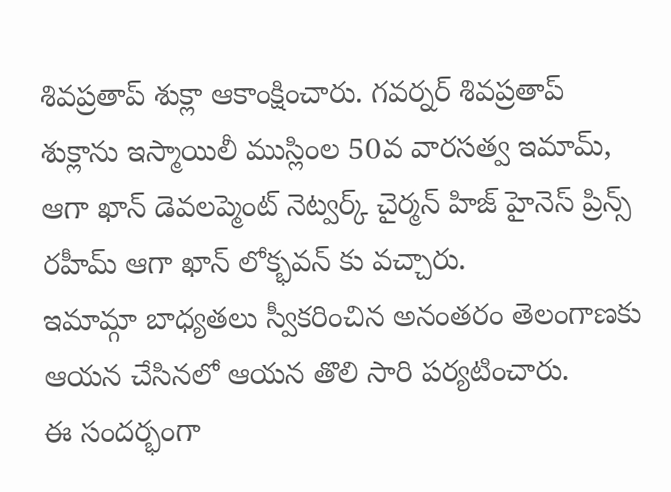శివప్రతాప్ శుక్లా ఆకాంక్షించారు. గవర్నర్ శివప్రతాప్ శుక్లాను ఇస్మాయిలీ ముస్లింల 50వ వారసత్వ ఇమామ్, ఆగా ఖాన్ డెవలప్మెంట్ నెట్వర్క్ చైర్మన్ హిజ్ హైనెస్ ప్రిన్స్ రహీమ్ ఆగా ఖాన్ లోక్భవన్ కు వచ్చారు.
ఇమామ్గా బాధ్యతలు స్వీకరించిన అనంతరం తెలంగాణకు ఆయన చేసినలో ఆయన తొలి సారి పర్యటించారు.
ఈ సందర్భంగా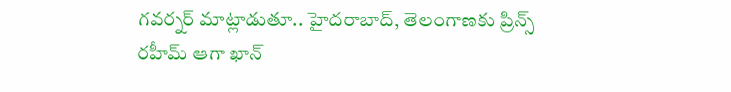గవర్నర్ మాట్లాడుతూ.. హైదరాబాద్, తెలంగాణకు ప్రిన్స్ రహీమ్ ఆగా ఖాన్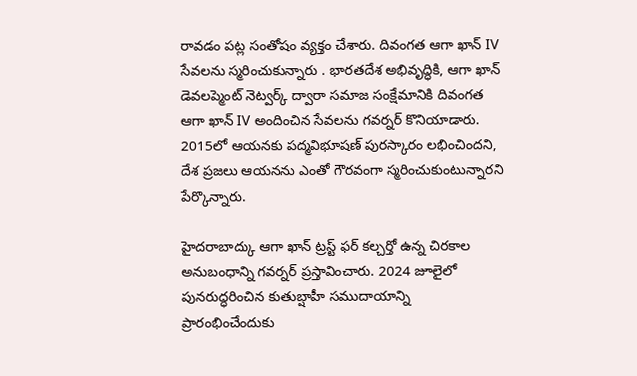రావడం పట్ల సంతోషం వ్యక్తం చేశారు. దివంగత ఆగా ఖాన్ IV సేవలను స్మరించుకున్నారు . భారతదేశ అభివృద్ధికి, ఆగా ఖాన్ డెవలప్మెంట్ నెట్వర్క్ ద్వారా సమాజ సంక్షేమానికి దివంగత ఆగా ఖాన్ IV అందించిన సేవలను గవర్నర్ కొనియాడారు. 2015లో ఆయనకు పద్మవిభూషణ్ పురస్కారం లభించిందని, దేశ ప్రజలు ఆయనను ఎంతో గౌరవంగా స్మరించుకుంటున్నారని పేర్కొన్నారు.

హైదరాబాద్కు ఆగా ఖాన్ ట్రస్ట్ ఫర్ కల్చర్తో ఉన్న చిరకాల అనుబంధాన్ని గవర్నర్ ప్రస్తావించారు. 2024 జూలైలో పునరుద్ధరించిన కుతుబ్షాహీ సముదాయాన్ని ప్రారంభించేందుకు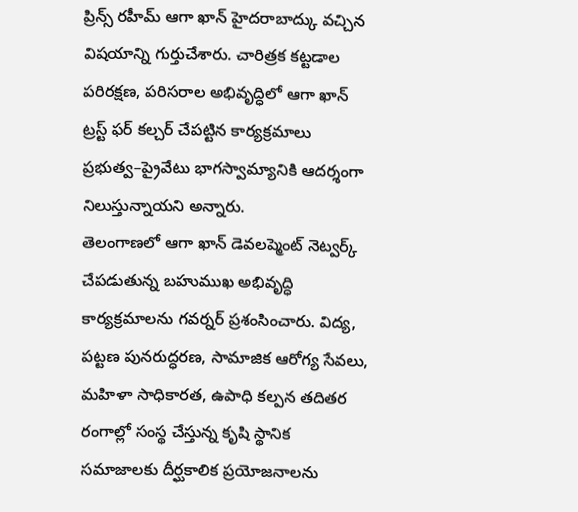ప్రిన్స్ రహీమ్ ఆగా ఖాన్ హైదరాబాద్కు వచ్చిన విషయాన్ని గుర్తుచేశారు. చారిత్రక కట్టడాల పరిరక్షణ, పరిసరాల అభివృద్ధిలో ఆగా ఖాన్ ట్రస్ట్ ఫర్ కల్చర్ చేపట్టిన కార్యక్రమాలు ప్రభుత్వ–ప్రైవేటు భాగస్వామ్యానికి ఆదర్శంగా నిలుస్తున్నాయని అన్నారు.
తెలంగాణలో ఆగా ఖాన్ డెవలప్మెంట్ నెట్వర్క్ చేపడుతున్న బహుముఖ అభివృద్ధి కార్యక్రమాలను గవర్నర్ ప్రశంసించారు. విద్య, పట్టణ పునరుద్ధరణ, సామాజిక ఆరోగ్య సేవలు, మహిళా సాధికారత, ఉపాధి కల్పన తదితర రంగాల్లో సంస్థ చేస్తున్న కృషి స్థానిక సమాజాలకు దీర్ఘకాలిక ప్రయోజనాలను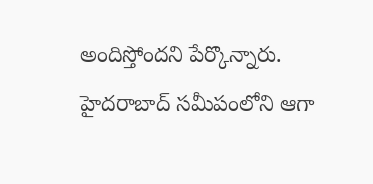అందిస్తోందని పేర్కొన్నారు. హైదరాబాద్ సమీపంలోని ఆగా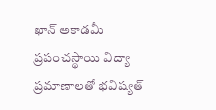ఖాన్ అకాడమీ ప్రపంచస్థాయి విద్యా ప్రమాణాలతో భవిష్యత్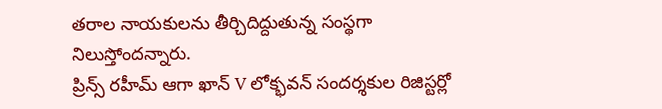తరాల నాయకులను తీర్చిదిద్దుతున్న సంస్థగా నిలుస్తోందన్నారు.
ప్రిన్స్ రహీమ్ ఆగా ఖాన్ V లోక్భవన్ సందర్శకుల రిజిస్టర్లో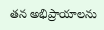తన అభిప్రాయాలను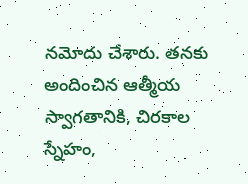నమోదు చేశారు. తనకు అందించిన ఆత్మీయ స్వాగతానికి, చిరకాల స్నేహం,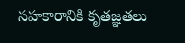సహకారానికి కృతజ్ఞతలు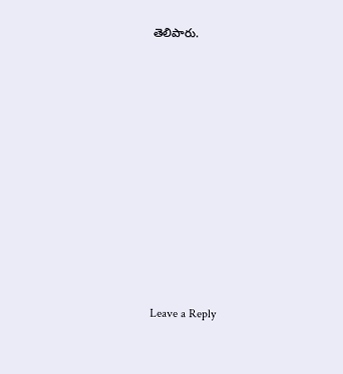తెలిపారు.













Leave a Reply